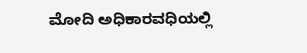ಮೋದಿ ಅಧಿಕಾರವಧಿಯಲ್ಲಿ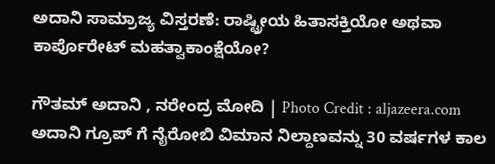ಅದಾನಿ ಸಾಮ್ರಾಜ್ಯ ವಿಸ್ತರಣೆ: ರಾಷ್ಟ್ರೀಯ ಹಿತಾಸಕ್ತಿಯೋ ಅಥವಾ ಕಾರ್ಪೊರೇಟ್ ಮಹತ್ವಾಕಾಂಕ್ಷೆಯೋ?

ಗೌತಮ್ ಅದಾನಿ , ನರೇಂದ್ರ ಮೋದಿ | Photo Credit : aljazeera.com
ಅದಾನಿ ಗ್ರೂಪ್ ಗೆ ನೈರೋಬಿ ವಿಮಾನ ನಿಲ್ದಾಣವನ್ನು 30 ವರ್ಷಗಳ ಕಾಲ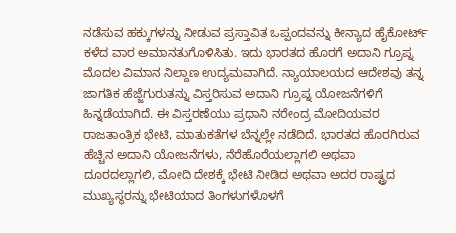ನಡೆಸುವ ಹಕ್ಕುಗಳನ್ನು ನೀಡುವ ಪ್ರಸ್ತಾವಿತ ಒಪ್ಪಂದವನ್ನು ಕೀನ್ಯಾದ ಹೈಕೋರ್ಟ್ ಕಳೆದ ವಾರ ಅಮಾನತುಗೊಳಿಸಿತು. ಇದು ಭಾರತದ ಹೊರಗೆ ಅದಾನಿ ಗ್ರೂಪ್ನ ಮೊದಲ ವಿಮಾನ ನಿಲ್ದಾಣ ಉದ್ಯಮವಾಗಿದೆ. ನ್ಯಾಯಾಲಯದ ಆದೇಶವು ತನ್ನ ಜಾಗತಿಕ ಹೆಜ್ಜೆಗುರುತನ್ನು ವಿಸ್ತರಿಸುವ ಅದಾನಿ ಗ್ರೂಪ್ನ ಯೋಜನೆಗಳಿಗೆ ಹಿನ್ನಡೆಯಾಗಿದೆ. ಈ ವಿಸ್ತರಣೆಯು ಪ್ರಧಾನಿ ನರೇಂದ್ರ ಮೋದಿಯವರ ರಾಜತಾಂತ್ರಿಕ ಭೇಟಿ, ಮಾತುಕತೆಗಳ ಬೆನ್ನಲ್ಲೇ ನಡೆದಿದೆ. ಭಾರತದ ಹೊರಗಿರುವ ಹೆಚ್ಚಿನ ಅದಾನಿ ಯೋಜನೆಗಳು, ನೆರೆಹೊರೆಯಲ್ಲಾಗಲಿ ಅಥವಾ ದೂರದಲ್ಲಾಗಲಿ, ಮೋದಿ ದೇಶಕ್ಕೆ ಭೇಟಿ ನೀಡಿದ ಅಥವಾ ಅದರ ರಾಷ್ಟ್ರದ ಮುಖ್ಯಸ್ಥರನ್ನು ಭೇಟಿಯಾದ ತಿಂಗಳುಗಳೊಳಗೆ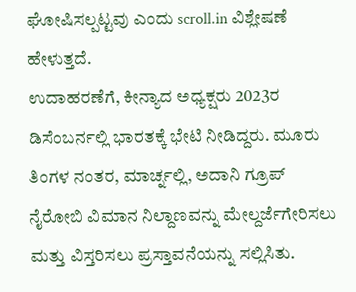ಘೋಷಿಸಲ್ಪಟ್ಟವು ಎಂದು scroll.in ವಿಶ್ಲೇಷಣೆ ಹೇಳುತ್ತದೆ.
ಉದಾಹರಣೆಗೆ, ಕೀನ್ಯಾದ ಅಧ್ಯಕ್ಷರು 2023ರ ಡಿಸೆಂಬರ್ನಲ್ಲಿ ಭಾರತಕ್ಕೆ ಭೇಟಿ ನೀಡಿದ್ದರು. ಮೂರು ತಿಂಗಳ ನಂತರ, ಮಾರ್ಚ್ನಲ್ಲಿ, ಅದಾನಿ ಗ್ರೂಪ್ ನೈರೋಬಿ ವಿಮಾನ ನಿಲ್ದಾಣವನ್ನು ಮೇಲ್ದರ್ಜೆಗೇರಿಸಲು ಮತ್ತು ವಿಸ್ತರಿಸಲು ಪ್ರಸ್ತಾವನೆಯನ್ನು ಸಲ್ಲಿಸಿತು.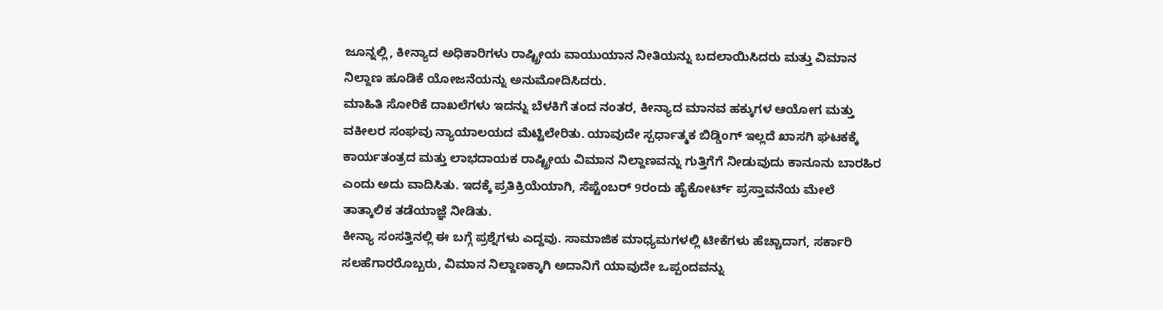ಜೂನ್ನಲ್ಲಿ, ಕೀನ್ಯಾದ ಅಧಿಕಾರಿಗಳು ರಾಷ್ಟ್ರೀಯ ವಾಯುಯಾನ ನೀತಿಯನ್ನು ಬದಲಾಯಿಸಿದರು ಮತ್ತು ವಿಮಾನ ನಿಲ್ದಾಣ ಹೂಡಿಕೆ ಯೋಜನೆಯನ್ನು ಅನುಮೋದಿಸಿದರು.
ಮಾಹಿತಿ ಸೋರಿಕೆ ದಾಖಲೆಗಳು ಇದನ್ನು ಬೆಳಕಿಗೆ ತಂದ ನಂತರ, ಕೀನ್ಯಾದ ಮಾನವ ಹಕ್ಕುಗಳ ಆಯೋಗ ಮತ್ತು ವಕೀಲರ ಸಂಘವು ನ್ಯಾಯಾಲಯದ ಮೆಟ್ಟಿಲೇರಿತು. ಯಾವುದೇ ಸ್ಪರ್ಧಾತ್ಮಕ ಬಿಡ್ಡಿಂಗ್ ಇಲ್ಲದೆ ಖಾಸಗಿ ಘಟಕಕ್ಕೆ ಕಾರ್ಯತಂತ್ರದ ಮತ್ತು ಲಾಭದಾಯಕ ರಾಷ್ಟ್ರೀಯ ವಿಮಾನ ನಿಲ್ದಾಣವನ್ನು ಗುತ್ತಿಗೆಗೆ ನೀಡುವುದು ಕಾನೂನು ಬಾರಹಿರ ಎಂದು ಅದು ವಾದಿಸಿತು. ಇದಕ್ಕೆ ಪ್ರತಿಕ್ರಿಯೆಯಾಗಿ, ಸೆಪ್ಟೆಂಬರ್ 9ರಂದು ಹೈಕೋರ್ಟ್ ಪ್ರಸ್ತಾವನೆಯ ಮೇಲೆ ತಾತ್ಕಾಲಿಕ ತಡೆಯಾಜ್ಞೆ ನೀಡಿತು.
ಕೀನ್ಯಾ ಸಂಸತ್ತಿನಲ್ಲಿ ಈ ಬಗ್ಗೆ ಪ್ರಶ್ನೆಗಳು ಎದ್ದವು. ಸಾಮಾಜಿಕ ಮಾಧ್ಯಮಗಳಲ್ಲಿ ಟೀಕೆಗಳು ಹೆಚ್ಚಾದಾಗ, ಸರ್ಕಾರಿ ಸಲಹೆಗಾರರೊಬ್ಬರು, ವಿಮಾನ ನಿಲ್ದಾಣಕ್ಕಾಗಿ ಅದಾನಿಗೆ ಯಾವುದೇ ಒಪ್ಪಂದವನ್ನು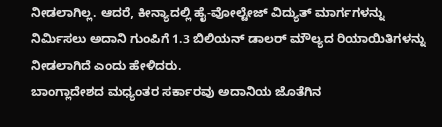ನೀಡಲಾಗಿಲ್ಲ. ಆದರೆ, ಕೀನ್ಯಾದಲ್ಲಿ ಹೈ-ವೋಲ್ಟೇಜ್ ವಿದ್ಯುತ್ ಮಾರ್ಗಗಳನ್ನು ನಿರ್ಮಿಸಲು ಅದಾನಿ ಗುಂಪಿಗೆ 1.3 ಬಿಲಿಯನ್ ಡಾಲರ್ ಮೌಲ್ಯದ ರಿಯಾಯಿತಿಗಳನ್ನು ನೀಡಲಾಗಿದೆ ಎಂದು ಹೇಳಿದರು.
ಬಾಂಗ್ಲಾದೇಶದ ಮಧ್ಯಂತರ ಸರ್ಕಾರವು ಅದಾನಿಯ ಜೊತೆಗಿನ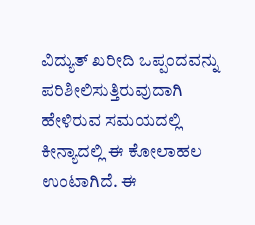ವಿದ್ಯುತ್ ಖರೀದಿ ಒಪ್ಪಂದವನ್ನು ಪರಿಶೀಲಿಸುತ್ತಿರುವುದಾಗಿ ಹೇಳಿರುವ ಸಮಯದಲ್ಲಿ ಕೀನ್ಯಾದಲ್ಲಿ ಈ ಕೋಲಾಹಲ ಉಂಟಾಗಿದೆ. ಈ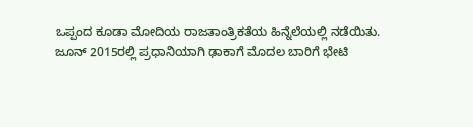ಒಪ್ಪಂದ ಕೂಡಾ ಮೋದಿಯ ರಾಜತಾಂತ್ರಿಕತೆಯ ಹಿನ್ನೆಲೆಯಲ್ಲಿ ನಡೆಯಿತು.
ಜೂನ್ 2015ರಲ್ಲಿ ಪ್ರಧಾನಿಯಾಗಿ ಢಾಕಾಗೆ ಮೊದಲ ಬಾರಿಗೆ ಭೇಟಿ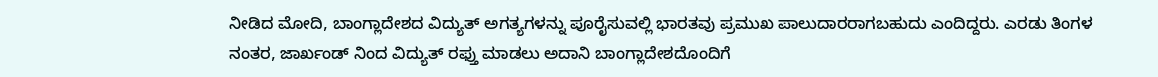ನೀಡಿದ ಮೋದಿ, ಬಾಂಗ್ಲಾದೇಶದ ವಿದ್ಯುತ್ ಅಗತ್ಯಗಳನ್ನು ಪೂರೈಸುವಲ್ಲಿ ಭಾರತವು ಪ್ರಮುಖ ಪಾಲುದಾರರಾಗಬಹುದು ಎಂದಿದ್ದರು. ಎರಡು ತಿಂಗಳ ನಂತರ, ಜಾರ್ಖಂಡ್ ನಿಂದ ವಿದ್ಯುತ್ ರಫ್ತು ಮಾಡಲು ಅದಾನಿ ಬಾಂಗ್ಲಾದೇಶದೊಂದಿಗೆ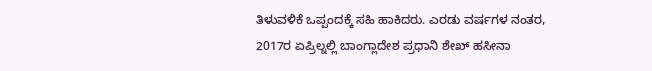ತಿಳುವಳಿಕೆ ಒಪ್ಪಂದಕ್ಕೆ ಸಹಿ ಹಾಕಿದರು. ಎರಡು ವರ್ಷಗಳ ನಂತರ, 2017ರ ಏಪ್ರಿಲ್ನಲ್ಲಿ ಬಾಂಗ್ಲಾದೇಶ ಪ್ರಧಾನಿ ಶೇಖ್ ಹಸೀನಾ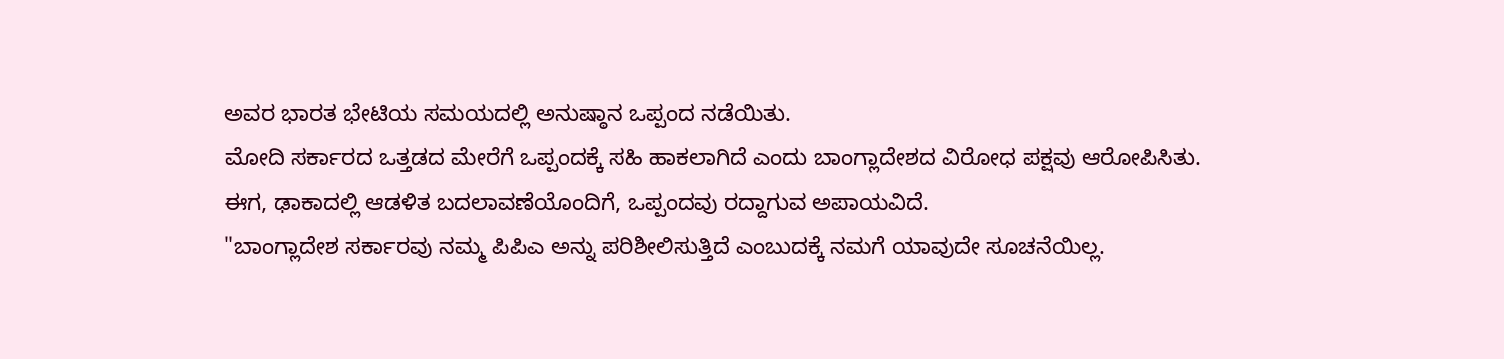ಅವರ ಭಾರತ ಭೇಟಿಯ ಸಮಯದಲ್ಲಿ ಅನುಷ್ಠಾನ ಒಪ್ಪಂದ ನಡೆಯಿತು.
ಮೋದಿ ಸರ್ಕಾರದ ಒತ್ತಡದ ಮೇರೆಗೆ ಒಪ್ಪಂದಕ್ಕೆ ಸಹಿ ಹಾಕಲಾಗಿದೆ ಎಂದು ಬಾಂಗ್ಲಾದೇಶದ ವಿರೋಧ ಪಕ್ಷವು ಆರೋಪಿಸಿತು. ಈಗ, ಢಾಕಾದಲ್ಲಿ ಆಡಳಿತ ಬದಲಾವಣೆಯೊಂದಿಗೆ, ಒಪ್ಪಂದವು ರದ್ದಾಗುವ ಅಪಾಯವಿದೆ.
"ಬಾಂಗ್ಲಾದೇಶ ಸರ್ಕಾರವು ನಮ್ಮ ಪಿಪಿಎ ಅನ್ನು ಪರಿಶೀಲಿಸುತ್ತಿದೆ ಎಂಬುದಕ್ಕೆ ನಮಗೆ ಯಾವುದೇ ಸೂಚನೆಯಿಲ್ಲ.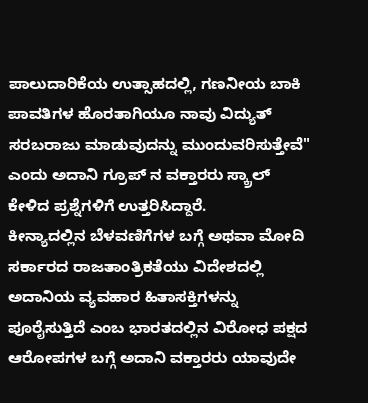ಪಾಲುದಾರಿಕೆಯ ಉತ್ಸಾಹದಲ್ಲಿ, ಗಣನೀಯ ಬಾಕಿ ಪಾವತಿಗಳ ಹೊರತಾಗಿಯೂ ನಾವು ವಿದ್ಯುತ್ ಸರಬರಾಜು ಮಾಡುವುದನ್ನು ಮುಂದುವರಿಸುತ್ತೇವೆ" ಎಂದು ಅದಾನಿ ಗ್ರೂಪ್ ನ ವಕ್ತಾರರು ಸ್ಕ್ರಾಲ್ ಕೇಳಿದ ಪ್ರಶ್ನೆಗಳಿಗೆ ಉತ್ತರಿಸಿದ್ದಾರೆ.
ಕೀನ್ಯಾದಲ್ಲಿನ ಬೆಳವಣಿಗೆಗಳ ಬಗ್ಗೆ ಅಥವಾ ಮೋದಿ ಸರ್ಕಾರದ ರಾಜತಾಂತ್ರಿಕತೆಯು ವಿದೇಶದಲ್ಲಿ ಅದಾನಿಯ ವ್ಯವಹಾರ ಹಿತಾಸಕ್ತಿಗಳನ್ನು ಪೂರೈಸುತ್ತಿದೆ ಎಂಬ ಭಾರತದಲ್ಲಿನ ವಿರೋಧ ಪಕ್ಷದ ಆರೋಪಗಳ ಬಗ್ಗೆ ಅದಾನಿ ವಕ್ತಾರರು ಯಾವುದೇ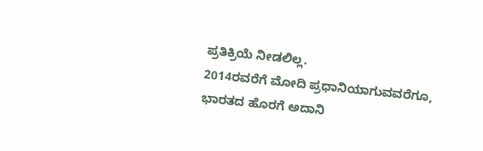ಪ್ರತಿಕ್ರಿಯೆ ನೀಡಲಿಲ್ಲ.
2014ರವರೆಗೆ ಮೋದಿ ಪ್ರಧಾನಿಯಾಗುವವರೆಗೂ, ಭಾರತದ ಹೊರಗೆ ಅದಾನಿ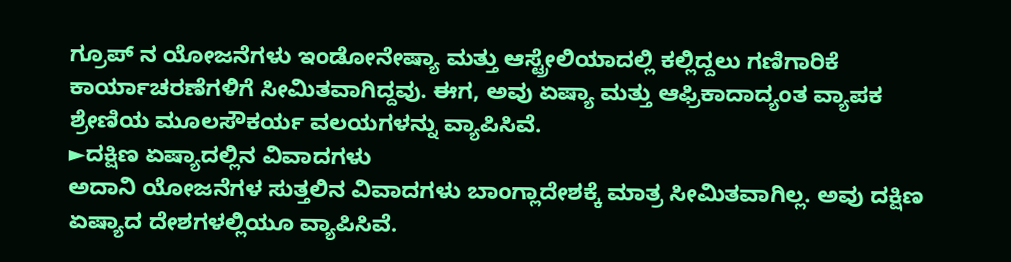ಗ್ರೂಪ್ ನ ಯೋಜನೆಗಳು ಇಂಡೋನೇಷ್ಯಾ ಮತ್ತು ಆಸ್ಟ್ರೇಲಿಯಾದಲ್ಲಿ ಕಲ್ಲಿದ್ದಲು ಗಣಿಗಾರಿಕೆ ಕಾರ್ಯಾಚರಣೆಗಳಿಗೆ ಸೀಮಿತವಾಗಿದ್ದವು. ಈಗ, ಅವು ಏಷ್ಯಾ ಮತ್ತು ಆಫ್ರಿಕಾದಾದ್ಯಂತ ವ್ಯಾಪಕ ಶ್ರೇಣಿಯ ಮೂಲಸೌಕರ್ಯ ವಲಯಗಳನ್ನು ವ್ಯಾಪಿಸಿವೆ.
►ದಕ್ಷಿಣ ಏಷ್ಯಾದಲ್ಲಿನ ವಿವಾದಗಳು
ಅದಾನಿ ಯೋಜನೆಗಳ ಸುತ್ತಲಿನ ವಿವಾದಗಳು ಬಾಂಗ್ಲಾದೇಶಕ್ಕೆ ಮಾತ್ರ ಸೀಮಿತವಾಗಿಲ್ಲ. ಅವು ದಕ್ಷಿಣ ಏಷ್ಯಾದ ದೇಶಗಳಲ್ಲಿಯೂ ವ್ಯಾಪಿಸಿವೆ.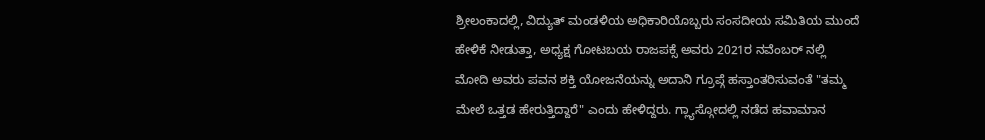ಶ್ರೀಲಂಕಾದಲ್ಲಿ, ವಿದ್ಯುತ್ ಮಂಡಳಿಯ ಅಧಿಕಾರಿಯೊಬ್ಬರು ಸಂಸದೀಯ ಸಮಿತಿಯ ಮುಂದೆ ಹೇಳಿಕೆ ನೀಡುತ್ತಾ, ಅಧ್ಯಕ್ಷ ಗೋಟಬಯ ರಾಜಪಕ್ಸೆ ಅವರು 2021ರ ನವೆಂಬರ್ ನಲ್ಲಿ ಮೋದಿ ಅವರು ಪವನ ಶಕ್ತಿ ಯೋಜನೆಯನ್ನು ಅದಾನಿ ಗ್ರೂಪ್ಗೆ ಹಸ್ತಾಂತರಿಸುವಂತೆ "ತಮ್ಮ ಮೇಲೆ ಒತ್ತಡ ಹೇರುತ್ತಿದ್ದಾರೆ" ಎಂದು ಹೇಳಿದ್ದರು. ಗ್ಲ್ಯಾಸ್ಗೋದಲ್ಲಿ ನಡೆದ ಹವಾಮಾನ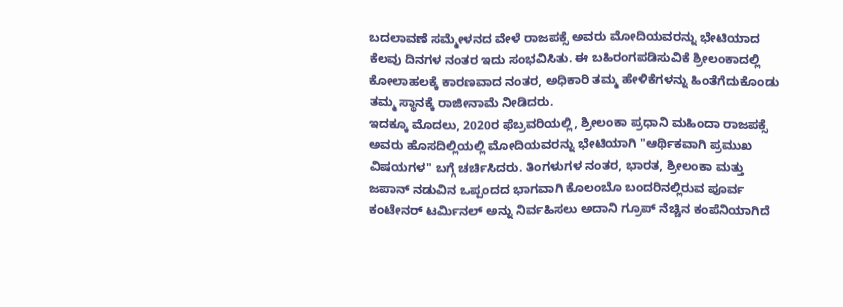ಬದಲಾವಣೆ ಸಮ್ಮೇಳನದ ವೇಳೆ ರಾಜಪಕ್ಸೆ ಅವರು ಮೋದಿಯವರನ್ನು ಭೇಟಿಯಾದ ಕೆಲವು ದಿನಗಳ ನಂತರ ಇದು ಸಂಭವಿಸಿತು. ಈ ಬಹಿರಂಗಪಡಿಸುವಿಕೆ ಶ್ರೀಲಂಕಾದಲ್ಲಿ ಕೋಲಾಹಲಕ್ಕೆ ಕಾರಣವಾದ ನಂತರ, ಅಧಿಕಾರಿ ತಮ್ಮ ಹೇಳಿಕೆಗಳನ್ನು ಹಿಂತೆಗೆದುಕೊಂಡು ತಮ್ಮ ಸ್ಥಾನಕ್ಕೆ ರಾಜೀನಾಮೆ ನೀಡಿದರು.
ಇದಕ್ಕೂ ಮೊದಲು, 2020ರ ಫೆಬ್ರವರಿಯಲ್ಲಿ, ಶ್ರೀಲಂಕಾ ಪ್ರಧಾನಿ ಮಹಿಂದಾ ರಾಜಪಕ್ಸೆ ಅವರು ಹೊಸದಿಲ್ಲಿಯಲ್ಲಿ ಮೋದಿಯವರನ್ನು ಭೇಟಿಯಾಗಿ "ಆರ್ಥಿಕವಾಗಿ ಪ್ರಮುಖ ವಿಷಯಗಳ" ಬಗ್ಗೆ ಚರ್ಚಿಸಿದರು. ತಿಂಗಳುಗಳ ನಂತರ, ಭಾರತ, ಶ್ರೀಲಂಕಾ ಮತ್ತು ಜಪಾನ್ ನಡುವಿನ ಒಪ್ಪಂದದ ಭಾಗವಾಗಿ ಕೊಲಂಬೊ ಬಂದರಿನಲ್ಲಿರುವ ಪೂರ್ವ ಕಂಟೇನರ್ ಟರ್ಮಿನಲ್ ಅನ್ನು ನಿರ್ವಹಿಸಲು ಅದಾನಿ ಗ್ರೂಪ್ ನೆಚ್ಚಿನ ಕಂಪೆನಿಯಾಗಿದೆ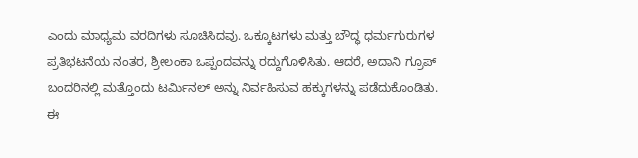ಎಂದು ಮಾಧ್ಯಮ ವರದಿಗಳು ಸೂಚಿಸಿದವು. ಒಕ್ಕೂಟಗಳು ಮತ್ತು ಬೌದ್ಧ ಧರ್ಮಗುರುಗಳ ಪ್ರತಿಭಟನೆಯ ನಂತರ, ಶ್ರೀಲಂಕಾ ಒಪ್ಪಂದವನ್ನು ರದ್ದುಗೊಳಿಸಿತು. ಆದರೆ, ಅದಾನಿ ಗ್ರೂಪ್ ಬಂದರಿನಲ್ಲಿ ಮತ್ತೊಂದು ಟರ್ಮಿನಲ್ ಅನ್ನು ನಿರ್ವಹಿಸುವ ಹಕ್ಕುಗಳನ್ನು ಪಡೆದುಕೊಂಡಿತು.
ಈ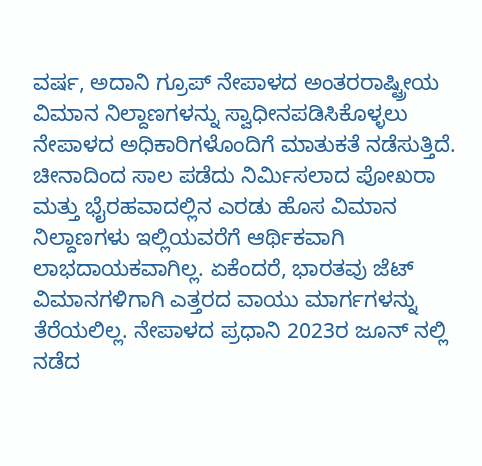ವರ್ಷ, ಅದಾನಿ ಗ್ರೂಪ್ ನೇಪಾಳದ ಅಂತರರಾಷ್ಟ್ರೀಯ ವಿಮಾನ ನಿಲ್ದಾಣಗಳನ್ನು ಸ್ವಾಧೀನಪಡಿಸಿಕೊಳ್ಳಲು ನೇಪಾಳದ ಅಧಿಕಾರಿಗಳೊಂದಿಗೆ ಮಾತುಕತೆ ನಡೆಸುತ್ತಿದೆ. ಚೀನಾದಿಂದ ಸಾಲ ಪಡೆದು ನಿರ್ಮಿಸಲಾದ ಪೋಖರಾ ಮತ್ತು ಭೈರಹವಾದಲ್ಲಿನ ಎರಡು ಹೊಸ ವಿಮಾನ ನಿಲ್ದಾಣಗಳು ಇಲ್ಲಿಯವರೆಗೆ ಆರ್ಥಿಕವಾಗಿ ಲಾಭದಾಯಕವಾಗಿಲ್ಲ. ಏಕೆಂದರೆ, ಭಾರತವು ಜೆಟ್ ವಿಮಾನಗಳಿಗಾಗಿ ಎತ್ತರದ ವಾಯು ಮಾರ್ಗಗಳನ್ನು ತೆರೆಯಲಿಲ್ಲ. ನೇಪಾಳದ ಪ್ರಧಾನಿ 2023ರ ಜೂನ್ ನಲ್ಲಿ ನಡೆದ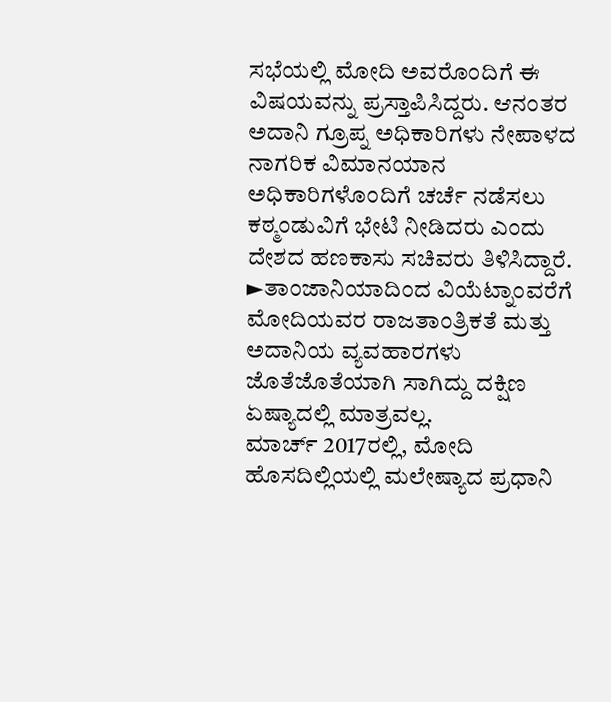ಸಭೆಯಲ್ಲಿ ಮೋದಿ ಅವರೊಂದಿಗೆ ಈ ವಿಷಯವನ್ನು ಪ್ರಸ್ತಾಪಿಸಿದ್ದರು. ಆನಂತರ ಅದಾನಿ ಗ್ರೂಪ್ನ ಅಧಿಕಾರಿಗಳು ನೇಪಾಳದ ನಾಗರಿಕ ವಿಮಾನಯಾನ ಅಧಿಕಾರಿಗಳೊಂದಿಗೆ ಚರ್ಚೆ ನಡೆಸಲು ಕಠ್ಮಂಡುವಿಗೆ ಭೇಟಿ ನೀಡಿದರು ಎಂದು ದೇಶದ ಹಣಕಾಸು ಸಚಿವರು ತಿಳಿಸಿದ್ದಾರೆ.
►ತಾಂಜಾನಿಯಾದಿಂದ ವಿಯೆಟ್ನಾಂವರೆಗೆ
ಮೋದಿಯವರ ರಾಜತಾಂತ್ರಿಕತೆ ಮತ್ತು ಅದಾನಿಯ ವ್ಯವಹಾರಗಳು ಜೊತೆಜೊತೆಯಾಗಿ ಸಾಗಿದ್ದು ದಕ್ಷಿಣ ಏಷ್ಯಾದಲ್ಲಿ ಮಾತ್ರವಲ್ಲ.
ಮಾರ್ಚ್ 2017ರಲ್ಲಿ, ಮೋದಿ ಹೊಸದಿಲ್ಲಿಯಲ್ಲಿ ಮಲೇಷ್ಯಾದ ಪ್ರಧಾನಿ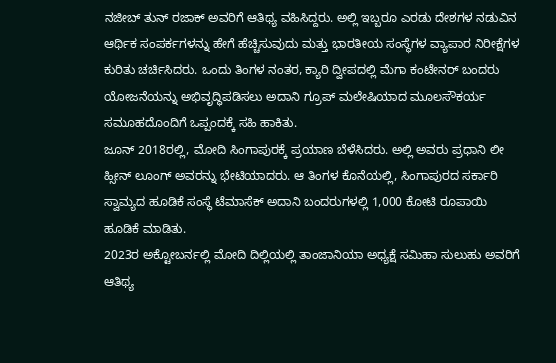ನಜೀಬ್ ತುನ್ ರಜಾಕ್ ಅವರಿಗೆ ಆತಿಥ್ಯ ವಹಿಸಿದ್ದರು. ಅಲ್ಲಿ ಇಬ್ಬರೂ ಎರಡು ದೇಶಗಳ ನಡುವಿನ ಆರ್ಥಿಕ ಸಂಪರ್ಕಗಳನ್ನು ಹೇಗೆ ಹೆಚ್ಚಿಸುವುದು ಮತ್ತು ಭಾರತೀಯ ಸಂಸ್ಥೆಗಳ ವ್ಯಾಪಾರ ನಿರೀಕ್ಷೆಗಳ ಕುರಿತು ಚರ್ಚಿಸಿದರು. ಒಂದು ತಿಂಗಳ ನಂತರ, ಕ್ಯಾರಿ ದ್ವೀಪದಲ್ಲಿ ಮೆಗಾ ಕಂಟೇನರ್ ಬಂದರು ಯೋಜನೆಯನ್ನು ಅಭಿವೃದ್ಧಿಪಡಿಸಲು ಅದಾನಿ ಗ್ರೂಪ್ ಮಲೇಷಿಯಾದ ಮೂಲಸೌಕರ್ಯ ಸಮೂಹದೊಂದಿಗೆ ಒಪ್ಪಂದಕ್ಕೆ ಸಹಿ ಹಾಕಿತು.
ಜೂನ್ 2018ರಲ್ಲಿ, ಮೋದಿ ಸಿಂಗಾಪುರಕ್ಕೆ ಪ್ರಯಾಣ ಬೆಳೆಸಿದರು. ಅಲ್ಲಿ ಅವರು ಪ್ರಧಾನಿ ಲೀ ಹ್ಸೀನ್ ಲೂಂಗ್ ಅವರನ್ನು ಭೇಟಿಯಾದರು. ಆ ತಿಂಗಳ ಕೊನೆಯಲ್ಲಿ, ಸಿಂಗಾಪುರದ ಸರ್ಕಾರಿ ಸ್ವಾಮ್ಯದ ಹೂಡಿಕೆ ಸಂಸ್ಥೆ ಟೆಮಾಸೆಕ್ ಅದಾನಿ ಬಂದರುಗಳಲ್ಲಿ 1,000 ಕೋಟಿ ರೂಪಾಯಿ ಹೂಡಿಕೆ ಮಾಡಿತು.
2023ರ ಅಕ್ಟೋಬರ್ನಲ್ಲಿ ಮೋದಿ ದಿಲ್ಲಿಯಲ್ಲಿ ತಾಂಜಾನಿಯಾ ಅಧ್ಯಕ್ಷೆ ಸಮಿಹಾ ಸುಲುಹು ಅವರಿಗೆ ಆತಿಥ್ಯ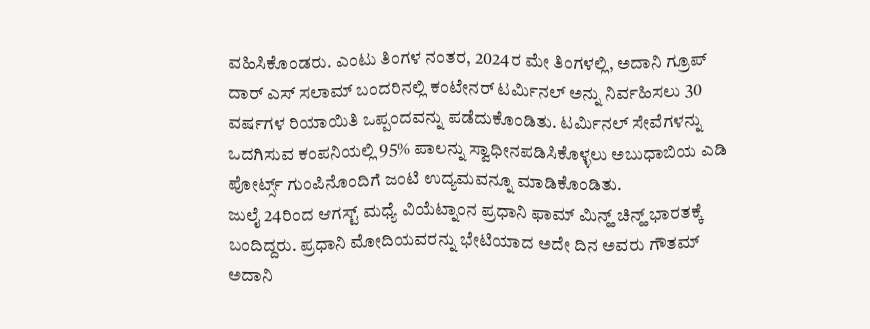ವಹಿಸಿಕೊಂಡರು. ಎಂಟು ತಿಂಗಳ ನಂತರ, 2024ರ ಮೇ ತಿಂಗಳಲ್ಲಿ, ಅದಾನಿ ಗ್ರೂಪ್ ದಾರ್ ಎಸ್ ಸಲಾಮ್ ಬಂದರಿನಲ್ಲಿ ಕಂಟೇನರ್ ಟರ್ಮಿನಲ್ ಅನ್ನು ನಿರ್ವಹಿಸಲು 30 ವರ್ಷಗಳ ರಿಯಾಯಿತಿ ಒಪ್ಪಂದವನ್ನು ಪಡೆದುಕೊಂಡಿತು. ಟರ್ಮಿನಲ್ ಸೇವೆಗಳನ್ನು ಒದಗಿಸುವ ಕಂಪನಿಯಲ್ಲಿ 95% ಪಾಲನ್ನು ಸ್ವಾಧೀನಪಡಿಸಿಕೊಳ್ಳಲು ಅಬುಧಾಬಿಯ ಎಡಿ ಪೋರ್ಟ್ಸ್ ಗುಂಪಿನೊಂದಿಗೆ ಜಂಟಿ ಉದ್ಯಮವನ್ನೂ ಮಾಡಿಕೊಂಡಿತು.
ಜುಲೈ 24ರಿಂದ ಆಗಸ್ಟ್ ಮಧ್ಯೆ ವಿಯೆಟ್ನಾಂನ ಪ್ರಧಾನಿ ಫಾಮ್ ಮಿನ್ಹ್ ಚಿನ್ಹ್ ಭಾರತಕ್ಕೆ ಬಂದಿದ್ದರು. ಪ್ರಧಾನಿ ಮೋದಿಯವರನ್ನು ಭೇಟಿಯಾದ ಅದೇ ದಿನ ಅವರು ಗೌತಮ್ ಅದಾನಿ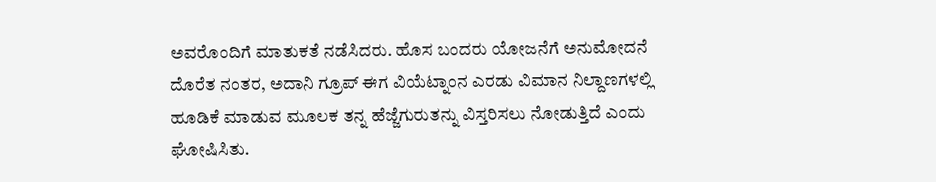ಅವರೊಂದಿಗೆ ಮಾತುಕತೆ ನಡೆಸಿದರು. ಹೊಸ ಬಂದರು ಯೋಜನೆಗೆ ಅನುಮೋದನೆ ದೊರೆತ ನಂತರ, ಅದಾನಿ ಗ್ರೂಪ್ ಈಗ ವಿಯೆಟ್ನಾಂನ ಎರಡು ವಿಮಾನ ನಿಲ್ದಾಣಗಳಲ್ಲಿ ಹೂಡಿಕೆ ಮಾಡುವ ಮೂಲಕ ತನ್ನ ಹೆಜ್ಜೆಗುರುತನ್ನು ವಿಸ್ತರಿಸಲು ನೋಡುತ್ತಿದೆ ಎಂದು ಘೋಷಿಸಿತು.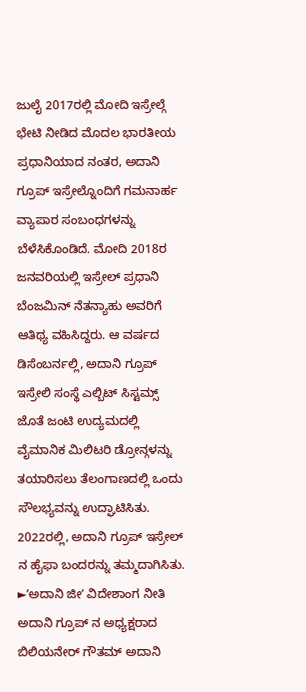ಜುಲೈ 2017ರಲ್ಲಿ ಮೋದಿ ಇಸ್ರೇಲ್ಗೆ ಭೇಟಿ ನೀಡಿದ ಮೊದಲ ಭಾರತೀಯ ಪ್ರಧಾನಿಯಾದ ನಂತರ, ಅದಾನಿ ಗ್ರೂಪ್ ಇಸ್ರೇಲ್ನೊಂದಿಗೆ ಗಮನಾರ್ಹ ವ್ಯಾಪಾರ ಸಂಬಂಧಗಳನ್ನು ಬೆಳೆಸಿಕೊಂಡಿದೆ. ಮೋದಿ 2018ರ ಜನವರಿಯಲ್ಲಿ ಇಸ್ರೇಲ್ ಪ್ರಧಾನಿ ಬೆಂಜಮಿನ್ ನೆತನ್ಯಾಹು ಅವರಿಗೆ ಆತಿಥ್ಯ ವಹಿಸಿದ್ದರು. ಆ ವರ್ಷದ ಡಿಸೆಂಬರ್ನಲ್ಲಿ, ಅದಾನಿ ಗ್ರೂಪ್ ಇಸ್ರೇಲಿ ಸಂಸ್ಥೆ ಎಲ್ಬಿಟ್ ಸಿಸ್ಟಮ್ಸ್ ಜೊತೆ ಜಂಟಿ ಉದ್ಯಮದಲ್ಲಿ ವೈಮಾನಿಕ ಮಿಲಿಟರಿ ಡ್ರೋನ್ಗಳನ್ನು ತಯಾರಿಸಲು ತೆಲಂಗಾಣದಲ್ಲಿ ಒಂದು ಸೌಲಭ್ಯವನ್ನು ಉದ್ಘಾಟಿಸಿತು. 2022ರಲ್ಲಿ, ಅದಾನಿ ಗ್ರೂಪ್ ಇಸ್ರೇಲ್ ನ ಹೈಫಾ ಬಂದರನ್ನು ತಮ್ಮದಾಗಿಸಿತು.
►ʼಅದಾನಿ ಜೀʼ ವಿದೇಶಾಂಗ ನೀತಿ
ಅದಾನಿ ಗ್ರೂಪ್ ನ ಅಧ್ಯಕ್ಷರಾದ ಬಿಲಿಯನೇರ್ ಗೌತಮ್ ಅದಾನಿ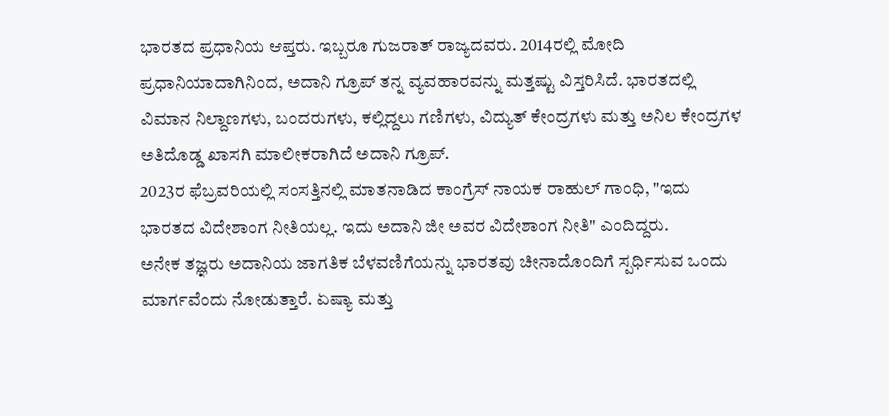ಭಾರತದ ಪ್ರಧಾನಿಯ ಆಪ್ತರು. ಇಬ್ಬರೂ ಗುಜರಾತ್ ರಾಜ್ಯದವರು. 2014ರಲ್ಲಿ ಮೋದಿ ಪ್ರಧಾನಿಯಾದಾಗಿನಿಂದ, ಅದಾನಿ ಗ್ರೂಪ್ ತನ್ನ ವ್ಯವಹಾರವನ್ನು ಮತ್ತಷ್ಟು ವಿಸ್ತರಿಸಿದೆ. ಭಾರತದಲ್ಲಿ ವಿಮಾನ ನಿಲ್ದಾಣಗಳು, ಬಂದರುಗಳು, ಕಲ್ಲಿದ್ದಲು ಗಣಿಗಳು, ವಿದ್ಯುತ್ ಕೇಂದ್ರಗಳು ಮತ್ತು ಅನಿಲ ಕೇಂದ್ರಗಳ ಅತಿದೊಡ್ಡ ಖಾಸಗಿ ಮಾಲೀಕರಾಗಿದೆ ಅದಾನಿ ಗ್ರೂಪ್.
2023ರ ಫೆಬ್ರವರಿಯಲ್ಲಿ ಸಂಸತ್ತಿನಲ್ಲಿ ಮಾತನಾಡಿದ ಕಾಂಗ್ರೆಸ್ ನಾಯಕ ರಾಹುಲ್ ಗಾಂಧಿ, "ಇದು ಭಾರತದ ವಿದೇಶಾಂಗ ನೀತಿಯಲ್ಲ. ಇದು ಅದಾನಿ ಜೀ ಅವರ ವಿದೇಶಾಂಗ ನೀತಿ" ಎಂದಿದ್ದರು.
ಅನೇಕ ತಜ್ಞರು ಅದಾನಿಯ ಜಾಗತಿಕ ಬೆಳವಣಿಗೆಯನ್ನು ಭಾರತವು ಚೀನಾದೊಂದಿಗೆ ಸ್ಪರ್ಧಿಸುವ ಒಂದು ಮಾರ್ಗವೆಂದು ನೋಡುತ್ತಾರೆ. ಏಷ್ಯಾ ಮತ್ತು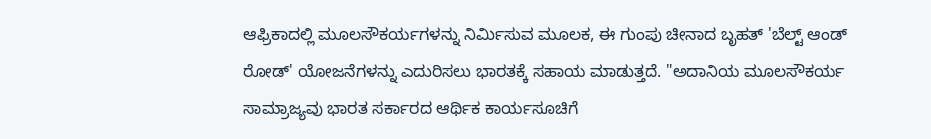ಆಫ್ರಿಕಾದಲ್ಲಿ ಮೂಲಸೌಕರ್ಯಗಳನ್ನು ನಿರ್ಮಿಸುವ ಮೂಲಕ, ಈ ಗುಂಪು ಚೀನಾದ ಬೃಹತ್ 'ಬೆಲ್ಟ್ ಆಂಡ್ ರೋಡ್' ಯೋಜನೆಗಳನ್ನು ಎದುರಿಸಲು ಭಾರತಕ್ಕೆ ಸಹಾಯ ಮಾಡುತ್ತದೆ. "ಅದಾನಿಯ ಮೂಲಸೌಕರ್ಯ ಸಾಮ್ರಾಜ್ಯವು ಭಾರತ ಸರ್ಕಾರದ ಆರ್ಥಿಕ ಕಾರ್ಯಸೂಚಿಗೆ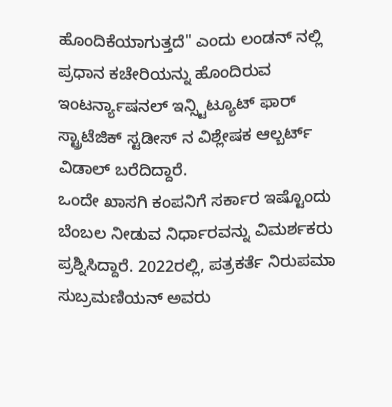ಹೊಂದಿಕೆಯಾಗುತ್ತದೆ" ಎಂದು ಲಂಡನ್ ನಲ್ಲಿ ಪ್ರಧಾನ ಕಚೇರಿಯನ್ನು ಹೊಂದಿರುವ ಇಂಟರ್ನ್ಯಾಷನಲ್ ಇನ್ಸ್ಟಿಟ್ಯೂಟ್ ಫಾರ್ ಸ್ಟ್ರಾಟೆಜಿಕ್ ಸ್ಟಡೀಸ್ ನ ವಿಶ್ಲೇಷಕ ಆಲ್ಬರ್ಟ್ ವಿಡಾಲ್ ಬರೆದಿದ್ದಾರೆ.
ಒಂದೇ ಖಾಸಗಿ ಕಂಪನಿಗೆ ಸರ್ಕಾರ ಇಷ್ಟೊಂದು ಬೆಂಬಲ ನೀಡುವ ನಿರ್ಧಾರವನ್ನು ವಿಮರ್ಶಕರು ಪ್ರಶ್ನಿಸಿದ್ದಾರೆ. 2022ರಲ್ಲಿ, ಪತ್ರಕರ್ತೆ ನಿರುಪಮಾ ಸುಬ್ರಮಣಿಯನ್ ಅವರು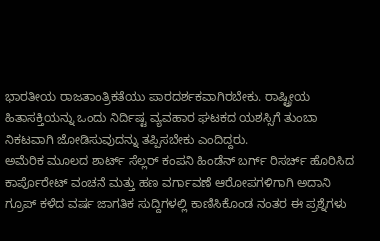ಭಾರತೀಯ ರಾಜತಾಂತ್ರಿಕತೆಯು ಪಾರದರ್ಶಕವಾಗಿರಬೇಕು. ರಾಷ್ಟ್ರೀಯ ಹಿತಾಸಕ್ತಿಯನ್ನು ಒಂದು ನಿರ್ದಿಷ್ಟ ವ್ಯವಹಾರ ಘಟಕದ ಯಶಸ್ಸಿಗೆ ತುಂಬಾ ನಿಕಟವಾಗಿ ಜೋಡಿಸುವುದನ್ನು ತಪ್ಪಿಸಬೇಕು ಎಂದಿದ್ದರು.
ಅಮೆರಿಕ ಮೂಲದ ಶಾರ್ಟ್ ಸೆಲ್ಲರ್ ಕಂಪನಿ ಹಿಂಡೆನ್ ಬರ್ಗ್ ರಿಸರ್ಚ್ ಹೊರಿಸಿದ ಕಾರ್ಪೊರೇಟ್ ವಂಚನೆ ಮತ್ತು ಹಣ ವರ್ಗಾವಣೆ ಆರೋಪಗಳಿಗಾಗಿ ಅದಾನಿ ಗ್ರೂಪ್ ಕಳೆದ ವರ್ಷ ಜಾಗತಿಕ ಸುದ್ದಿಗಳಲ್ಲಿ ಕಾಣಿಸಿಕೊಂಡ ನಂತರ ಈ ಪ್ರಶ್ನೆಗಳು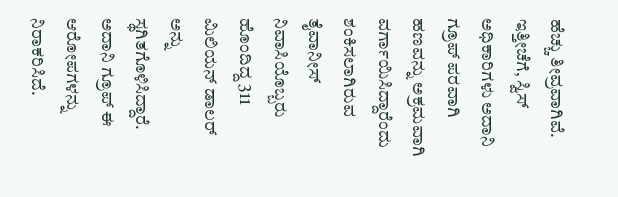ಹೆಚ್ಚು ತೀವ್ರವಾಗಿವೆ. ಇತ್ತೀಚೆಗೆ, ಸ್ವಿಸ್ ಅಧಿಕಾರಿಗಳು ಅದಾನಿ ಗ್ರೂಪ್ ಪರವಾಗಿ ಹಣವನ್ನು ಅಕ್ರಮವಾಗಿ ವರ್ಗಾಯಿಸಿದ್ದಾರೆಂದು ಶಂಕಿಸಲಾಗಿರುವ ತೈವಾನೀಸ್ ನಿವಾಸಿಯೊಬ್ಬರು ಹೊಂದಿದ್ದ 311 ಮಿಲಿಯನ್ ಡಾಲರ್ ಅನ್ನು ಸ್ಥಗಿತಗೊಳಿಸಿದ್ದಾರೆ. ಅದಾನಿ ಗ್ರೂಪ್ ಈ ಆರೋಪಗಳನ್ನು ನಿರಾಕರಿಸಿದೆ.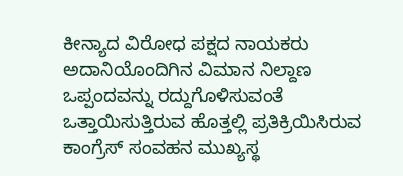ಕೀನ್ಯಾದ ವಿರೋಧ ಪಕ್ಷದ ನಾಯಕರು ಅದಾನಿಯೊಂದಿಗಿನ ವಿಮಾನ ನಿಲ್ದಾಣ ಒಪ್ಪಂದವನ್ನು ರದ್ದುಗೊಳಿಸುವಂತೆ ಒತ್ತಾಯಿಸುತ್ತಿರುವ ಹೊತ್ತಲ್ಲಿ ಪ್ರತಿಕ್ರಿಯಿಸಿರುವ ಕಾಂಗ್ರೆಸ್ ಸಂವಹನ ಮುಖ್ಯಸ್ಥ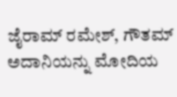ಜೈರಾಮ್ ರಮೇಶ್, ಗೌತಮ್ ಅದಾನಿಯನ್ನು ಮೋದಿಯ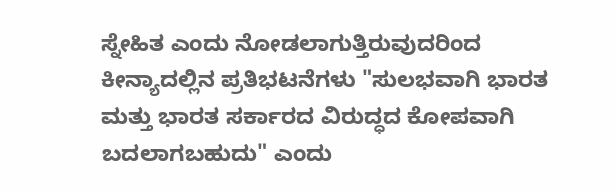ಸ್ನೇಹಿತ ಎಂದು ನೋಡಲಾಗುತ್ತಿರುವುದರಿಂದ ಕೀನ್ಯಾದಲ್ಲಿನ ಪ್ರತಿಭಟನೆಗಳು "ಸುಲಭವಾಗಿ ಭಾರತ ಮತ್ತು ಭಾರತ ಸರ್ಕಾರದ ವಿರುದ್ಧದ ಕೋಪವಾಗಿ ಬದಲಾಗಬಹುದು" ಎಂದು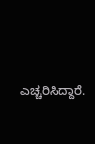ಎಚ್ಚರಿಸಿದ್ದಾರೆ.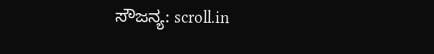ಸೌಜನ್ಯ: scroll.in